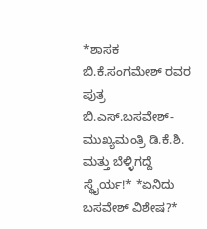*ಶಾಸಕ ಬಿ.ಕೆ.ಸಂಗಮೇಶ್ ರವರ ಪುತ್ರ ಬಿ.ಎಸ್.ಬಸವೇಶ್- ಮುಖ್ಯಮಂತ್ರಿ ಡಿ.ಕೆ.ಶಿ. ಮತ್ತು ಬೆಳ್ಳಿಗದ್ದೆ ಸ್ಥೈರ್ಯ!* *ಏನಿದು ಬಸವೇಶ್ ವಿಶೇಷ?*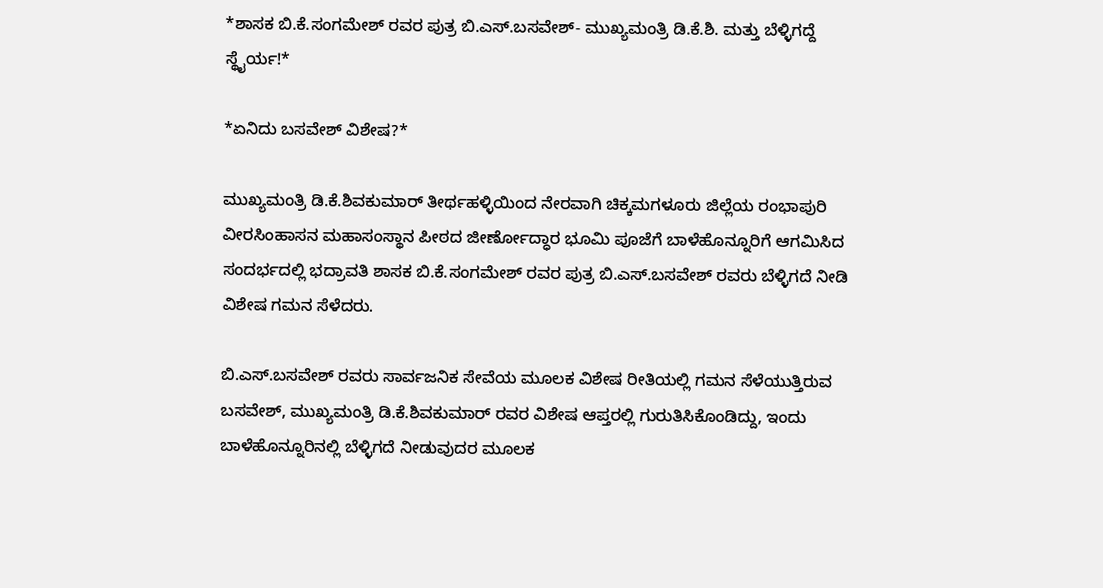*ಶಾಸಕ ಬಿ.ಕೆ.ಸಂಗಮೇಶ್ ರವರ ಪುತ್ರ ಬಿ.ಎಸ್.ಬಸವೇಶ್- ಮುಖ್ಯಮಂತ್ರಿ ಡಿ.ಕೆ.ಶಿ. ಮತ್ತು ಬೆಳ್ಳಿಗದ್ದೆ ಸ್ಥೈರ್ಯ!*

*ಏನಿದು ಬಸವೇಶ್ ವಿಶೇಷ?*

ಮುಖ್ಯಮಂತ್ರಿ ಡಿ.ಕೆ.ಶಿವಕುಮಾರ್ ತೀರ್ಥಹಳ್ಳಿಯಿಂದ ನೇರವಾಗಿ ಚಿಕ್ಕಮಗಳೂರು ಜಿಲ್ಲೆಯ ರಂಭಾಪುರಿ ವೀರಸಿಂಹಾಸನ ಮಹಾಸಂಸ್ಥಾನ ಪೀಠದ ಜೀರ್ಣೋದ್ಧಾರ ಭೂಮಿ ಪೂಜೆಗೆ ಬಾಳೆಹೊನ್ನೂರಿಗೆ ಆಗಮಿಸಿದ ಸಂದರ್ಭದಲ್ಲಿ ಭದ್ರಾವತಿ ಶಾಸಕ ಬಿ.ಕೆ.ಸಂಗಮೇಶ್ ರವರ ಪುತ್ರ ಬಿ.ಎಸ್.ಬಸವೇಶ್ ರವರು ಬೆಳ್ಳಿಗದೆ ನೀಡಿ ವಿಶೇಷ ಗಮನ ಸೆಳೆದರು.

ಬಿ.ಎಸ್.ಬಸವೇಶ್ ರವರು ಸಾರ್ವಜನಿಕ ಸೇವೆಯ ಮೂಲಕ ವಿಶೇಷ ರೀತಿಯಲ್ಲಿ ಗಮನ ಸೆಳೆಯುತ್ತಿರುವ ಬಸವೇಶ್, ಮುಖ್ಯಮಂತ್ರಿ ಡಿ.ಕೆ.ಶಿವಕುಮಾರ್ ರವರ ವಿಶೇಷ ಆಪ್ತರಲ್ಲಿ ಗುರುತಿಸಿಕೊಂಡಿದ್ದು, ಇಂದು ಬಾಳೆಹೊನ್ನೂರಿನಲ್ಲಿ ಬೆಳ್ಳಿಗದೆ ನೀಡುವುದರ ಮೂಲಕ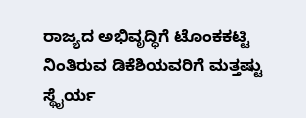ರಾಜ್ಯದ ಅಭಿವೃದ್ಧಿಗೆ ಟೊಂಕಕಟ್ಟಿ ನಿಂತಿರುವ ಡಿಕೆಶಿಯವರಿಗೆ ಮತ್ತಷ್ಟು ಸ್ಥೈರ್ಯ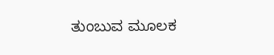ತುಂಬುವ ಮೂಲಕ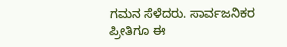ಗಮನ ಸೆಳೆದರು. ಸಾರ್ವಜನಿಕರ ಪ್ರೀತಿಗೂ ಈ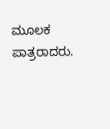ಮೂಲಕ ಪಾತ್ರರಾದರು.